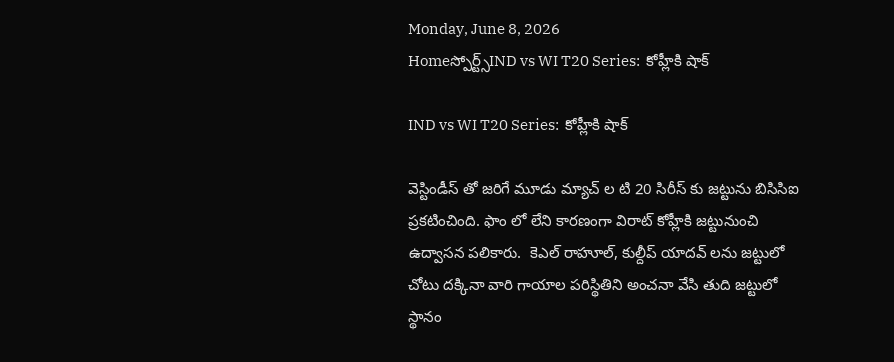Monday, June 8, 2026
Homeస్పోర్ట్స్IND vs WI T20 Series:  కోహ్లీకి షాక్

IND vs WI T20 Series:  కోహ్లీకి షాక్

వెస్టిండీస్ తో జరిగే మూడు మ్యాచ్ ల టి 20 సిరీస్ కు జట్టును బిసిసిఐ ప్రకటించింది. ఫాం లో లేని కారణంగా విరాట్ కోహ్లీకి జట్టునుంచి ఉద్వాసన పలికారు.  కెఎల్ రాహూల్, కుల్దీప్ యాదవ్ లను జట్టులో చోటు దక్కినా వారి గాయాల పరిస్థితిని అంచనా వేసి తుది జట్టులో స్థానం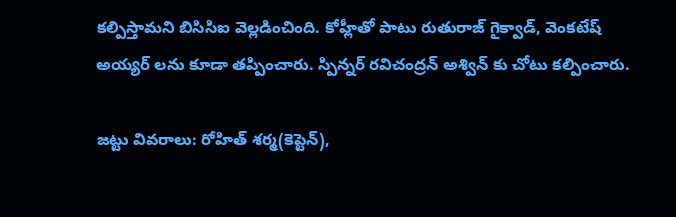కల్పిస్తామని బిసిసిఐ వెల్లడించింది. కోహ్లీతో పాటు రుతురాజ్ గైక్వాడ్, వెంకటేష్ అయ్యర్ లను కూడా తప్పించారు. స్పిన్నర్ రవిచంద్రన్ అశ్విన్ కు చోటు కల్పించారు.

జట్టు వివరాలు: రోహిత్ శర్మ(కెప్టెన్),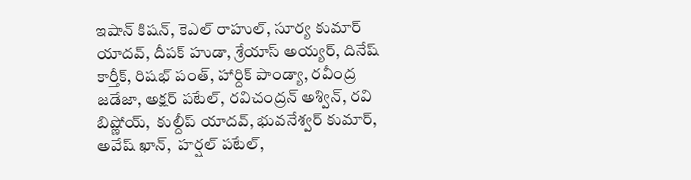ఇషాన్ కిషన్, కెఎల్ రాహుల్, సూర్య కుమార్ యాదవ్, దీపక్ హుడా, శ్రేయాస్ అయ్యర్, దినేష్ కార్తీక్, రిషభ్ పంత్, హార్దిక్ పాండ్యా, రవీంద్ర జడేజా, అక్షర్ పటేల్, రవిచంద్రన్ అశ్విన్, రవి బిష్ణోయ్,  కుల్దీప్ యాదవ్, భువనేశ్వర్ కుమార్, అవేష్ ఖాన్,  హర్షల్ పటేల్,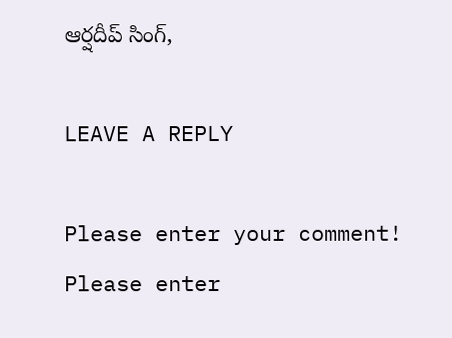ఆర్షదీప్ సింగ్,

LEAVE A REPLY

Please enter your comment!
Please enter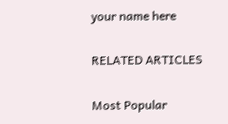your name here

RELATED ARTICLES

Most Popular